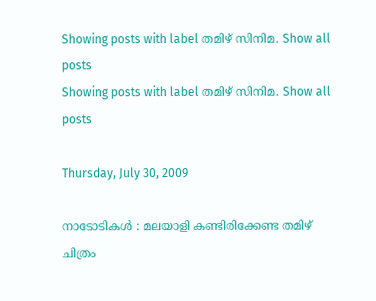Showing posts with label തമിഴ് സിനിമ. Show all posts
Showing posts with label തമിഴ് സിനിമ. Show all posts

Thursday, July 30, 2009

നാടോടികള്‍ : മലയാളി കണ്ടിരിക്കേണ്ട തമിഴ് ചിത്രം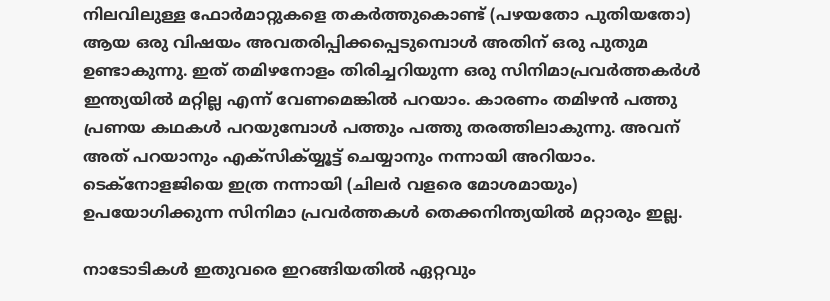നിലവിലുള്ള ഫോര്‍മാറ്റുകളെ തകര്‍ത്തുകൊണ്ട് (പഴയതോ പുതിയതോ) ആയ ഒരു വിഷയം അവതരിപ്പിക്കപ്പെടുമ്പൊള്‍ അതിന് ഒരു പുതുമ ഉണ്ടാകുന്നു. ഇത് തമിഴനോളം തിരിച്ചറിയുന്ന ഒരു സിനിമാപ്രവര്‍ത്തകര്‍ള്‍ ഇന്ത്യയില്‍ മറ്റില്ല എന്ന് വേണമെങ്കില്‍ പറയാം. കാരണം തമിഴന്‍ പത്തു പ്രണയ കഥകള്‍ പറയുമ്പോള്‍ പത്തും പത്തു തരത്തിലാകുന്നു. അവന് അത് പറയാനും എക്സിക്യ്യൂട്ട് ചെയ്യാനും നന്നായി അറിയാം. ടെക്നോളജിയെ ഇത്ര നന്നായി (ചിലര്‍ വളരെ മോശമായും) ഉപയോഗിക്കുന്ന സിനിമാ പ്രവര്‍ത്തകള്‍ തെക്കനിന്ത്യയില്‍ മറ്റാരും ഇല്ല.

നാടോടികള്‍ ഇതുവരെ ഇറങ്ങിയതില്‍ ഏറ്റവും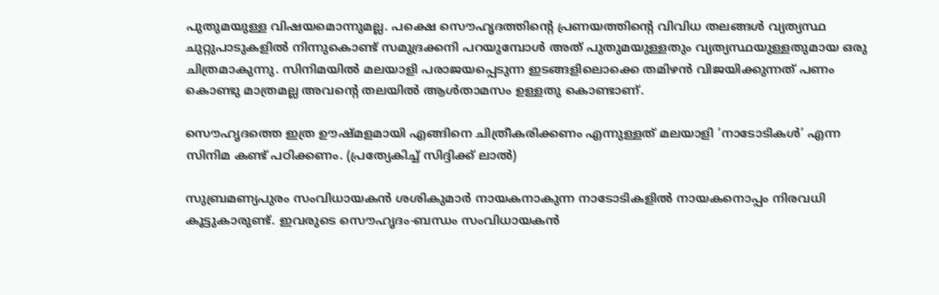പുതുമയുള്ള വിഷയമൊന്നുമല്ല. പക്ഷെ സൌഹൃദത്തിന്റെ പ്രണയത്തിന്റെ വിവിധ തലങ്ങള്‍ വ്യത്യസ്ഥ ചുറ്റുപാടുകളില്‍ നിന്നുകൊണ്ട് സമുദ്രക്കനി പറയുമ്പോള്‍ അത് പുതുമയുള്ളതും വ്യത്യസ്ഥയുള്ളതുമായ ഒരു ചിത്രമാകുന്നു. സിനിമയില്‍ മലയാളി പരാജയപ്പെടുന്ന ഇടങ്ങളിലൊക്കെ തമിഴന്‍ വിജയിക്കുന്നത് പണം കൊണ്ടു മാത്രമല്ല അവന്റെ തലയില്‍ ആള്‍താമസം ഉള്ളതു കൊണ്ടാണ്.

സൌഹൃദത്തെ ഇത്ര ഊഷ്മളമായി എങ്ങിനെ ചിത്രീകരിക്കണം എന്നുള്ളത് മലയാളി ‘നാടോടികള്‍’ എന്ന സിനിമ കണ്ട് പഠിക്കണം. (പ്രത്യേകിച്ച് സിദ്ദിക്ക് ലാല്‍)

സുബ്രമണ്യപുരം സംവിധായകന്‍ ശശികുമാര്‍ നായകനാകുന്ന നാടോടികളില്‍ നായകനൊപ്പം നിരവധി കൂട്ടുകാരുണ്ട്. ഇവരുടെ സൌഹൃദം-ബന്ധം സംവിധായകന്‍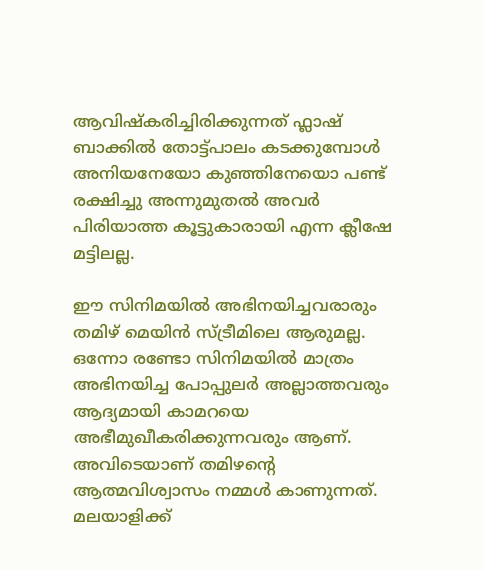ആവിഷ്കരിച്ചിരിക്കുന്നത് ഫ്ലാഷ് ബാക്കില്‍ തോട്ട്പാലം കടക്കുമ്പോള്‍ അനിയനേയോ കുഞ്ഞിനേയൊ പണ്ട് രക്ഷിച്ചു അന്നുമുതല്‍ അവര്‍ പിരിയാത്ത കൂട്ടുകാരായി എന്ന ക്ലീഷേ മട്ടിലല്ല.

ഈ സിനിമയില്‍ അഭിനയിച്ചവരാരും തമിഴ് മെയിന്‍ സ്ട്രീമിലെ ആരുമല്ല. ഒന്നോ രണ്ടോ സിനിമയില്‍ മാത്രം അഭിനയിച്ച പോപ്പുലര്‍ അല്ലാത്തവരും ആദ്യമായി കാമറയെ അഭീമുഖീകരിക്കുന്നവരും ആണ്. അവിടെയാണ് തമിഴന്റെ ആത്മവിശ്വാസം നമ്മള്‍ കാണുന്നത്. മലയാളിക്ക്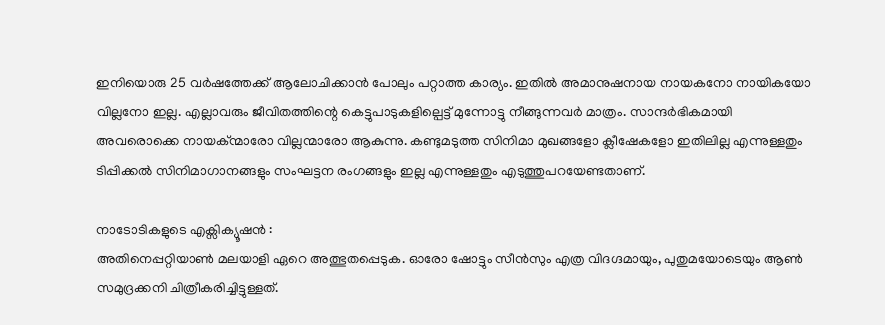ഇനിയൊരു 25 വര്‍ഷത്തേക്ക് ആലോചിക്കാന്‍ പോലും പറ്റാത്ത കാര്യം. ഇതില്‍ അമാനുഷനായ നായകനോ നായികയോ വില്ലനോ ഇല്ല. എല്ലാവരും ജീവിതത്തിന്റെ കെട്ടുപാടുകളില്പെട്ട് മുന്നോട്ടു നീങ്ങുന്നവര്‍ മാത്രം. സാന്ദര്‍ഭികമായി അവരൊക്കെ നായക്ന്മാരോ വില്ലന്മാരോ ആകുന്നു. കണ്ടുമടുത്ത സിനിമാ മുഖങ്ങളോ ക്ലീഷേകളോ ഇതിലില്ല എന്നുള്ളതും ടിപ്പിക്കല്‍ സിനിമാഗാനങ്ങളും സംഘട്ടന രംഗങ്ങളും ഇല്ല എന്നുള്ളതും എടുത്തുപറയേണ്ടതാണ്.

നാടോടികളുടെ എക്സിക്യൂഷന്‍ :
അതിനെപ്പറ്റിയാണ്‍ മലയാളി ഏറെ അത്ഭുതപ്പെടുക. ഓരോ ഷോട്ടും സീന്‍സും എത്ര വിദഗ്ദമായും, പുതുമയോടെയും ആണ്‍ സമുദ്രക്കനി ചിത്രീകരിച്ചിട്ടുള്ളത്.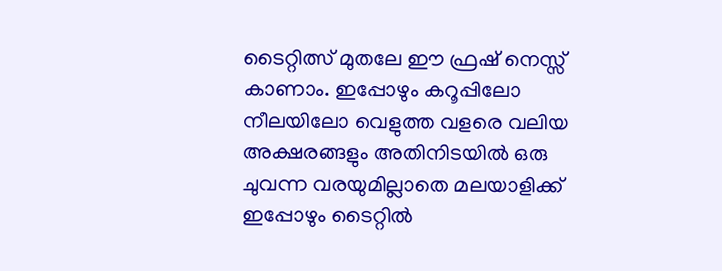ടൈറ്റിത്സ് മുതലേ ഈ ഫ്രഷ് നെസ്സ് കാണാം. ഇപ്പോഴും കറൂപ്പിലോ നീലയിലോ വെളുത്ത വളരെ വലിയ അക്ഷരങ്ങളും അതിനിടയില്‍ ഒരു ചുവന്ന വരയുമില്ലാതെ മലയാളിക്ക് ഇപ്പോഴും ടൈറ്റില്‍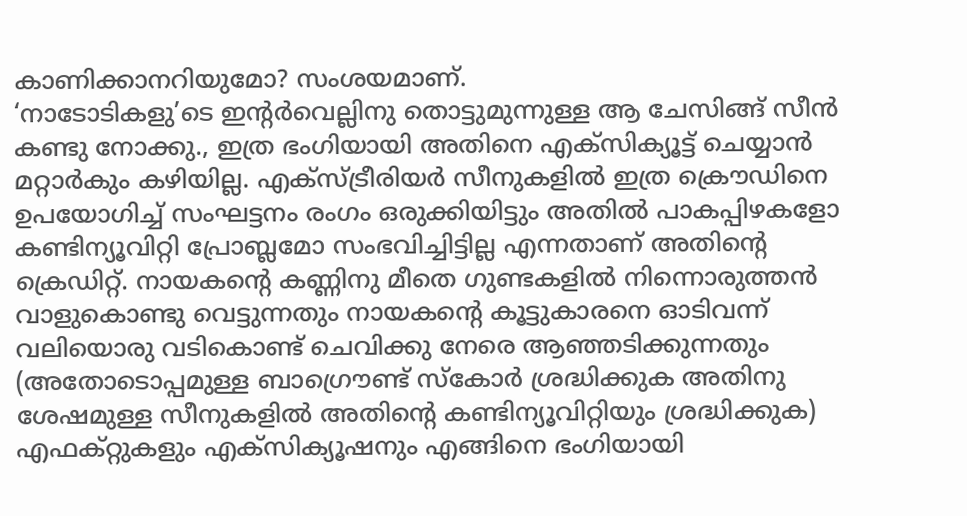കാണിക്കാനറിയുമോ? സംശയമാണ്.
‘നാടോടികളു’ടെ ഇന്റര്‍വെല്ലിനു തൊട്ടുമുന്നുള്ള ആ ചേസിങ്ങ് സീന്‍ കണ്ടു നോക്കു., ഇത്ര ഭംഗിയായി അതിനെ എക്സിക്യൂട്ട് ചെയ്യാന്‍ മറ്റാര്‍കും കഴിയില്ല. എക്സ്ട്രീരിയര്‍ സീനുകളില്‍ ഇത്ര ക്രൌഡിനെ ഉപയോഗിച്ച് സംഘട്ടനം രംഗം ഒരുക്കിയിട്ടും അതില്‍ പാകപ്പിഴകളോ കണ്ടിന്യൂവിറ്റി പ്രോബ്ലമോ സംഭവിച്ചിട്ടില്ല എന്നതാണ് അതിന്റെ ക്രെഡിറ്റ്. നായകന്റെ കണ്ണിനു മീതെ ഗുണ്ടകളില്‍ നിന്നൊരുത്തന്‍ വാളുകൊണ്ടു വെട്ടുന്നതും നായകന്റെ കൂട്ടുകാരനെ ഓടിവന്ന് വലിയൊരു വടികൊണ്ട് ചെവിക്കു നേരെ ആഞ്ഞടിക്കുന്നതും (അതോടൊപ്പമുള്ള ബാഗ്രൌണ്ട് സ്കോര്‍ ശ്രദ്ധിക്കുക അതിനു ശേഷമുള്ള സീനുകളില്‍ അതിന്റെ കണ്ടിന്യൂവിറ്റിയും ശ്രദ്ധിക്കുക) എഫക്റ്റുകളും എക്സിക്യൂഷനും എങ്ങിനെ ഭംഗിയായി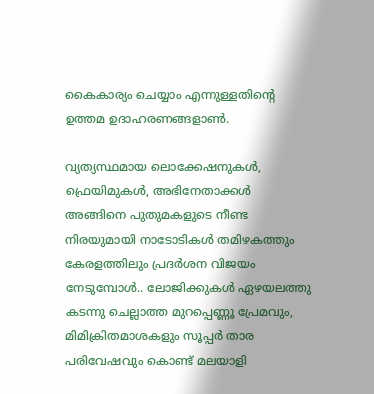കൈകാര്യം ചെയ്യാം എന്നുള്ളതിന്റെ ഉത്തമ ഉദാഹരണങ്ങളാണ്‍.

വ്യത്യസ്ഥമായ ലൊക്കേഷനുകള്‍, ഫ്രെയിമുകള്‍, അഭിനേതാക്കള്‍ അങ്ങിനെ പുതുമകളുടെ നീണ്ട നിരയുമായി നാടോടികള്‍ തമിഴകത്തും കേരളത്തിലും പ്രദര്‍ശന വിജയം നേടുമ്പോള്‍.. ലോജിക്കുകള്‍ ഏഴയലത്തു കടന്നു ചെല്ലാത്ത മുറപ്പെണ്ണൂ പ്രേമവും, മിമിക്രിതമാശകളും സൂപ്പര്‍ താര പരിവേഷവും കൊണ്ട് മലയാളി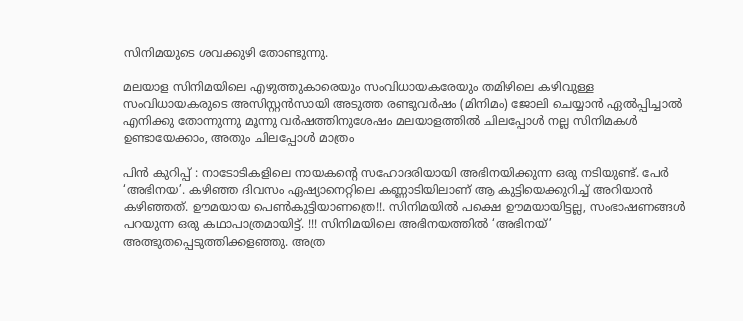സിനിമയുടെ ശവക്കുഴി തോണ്ടുന്നു.

മലയാ‍ള സിനിമയിലെ എഴുത്തുകാരെയും സംവിധായകരേയും തമിഴിലെ കഴിവുള്ള സംവിധായകരുടെ അസിസ്റ്റന്‍സായി അടുത്ത രണ്ടുവര്‍ഷം (മിനിമം) ജോലി ചെയ്യാന്‍ ഏല്‍പ്പിച്ചാല്‍ എനിക്കു തോന്നുന്നു മൂന്നു വര്‍ഷത്തിനുശേഷം മലയാളത്തില്‍ ചിലപ്പോള്‍ നല്ല സിനിമകള്‍ ഉണ്ടായേക്കാം, അതും ചിലപ്പോള്‍ മാത്രം

പിന്‍ കുറിപ്പ് : നാടോടികളിലെ നായകന്റെ സഹോദരിയായി അഭിനയിക്കുന്ന ഒരു നടിയുണ്ട്. പേര്‍ ‘അഭിനയ’. കഴിഞ്ഞ ദിവസം ഏഷ്യാനെറ്റിലെ കണ്ണാടിയിലാണ് ആ കുട്ടിയെക്കുറിച്ച് അറിയാന്‍ കഴിഞ്ഞത്. ഊമയായ പെണ്‍കുട്ടിയാണത്രെ!!. സിനിമയില്‍ പക്ഷെ ഊമയായിട്ടല്ല, സംഭാഷണങ്ങള്‍ പറയുന്ന ഒരു കഥാപാത്രമായിട്ട്. !!! സിനിമയിലെ അഭിനയത്തില്‍ ‘അഭിനയ്’ അത്ഭുതപ്പെടുത്തിക്കളഞ്ഞു. അത്ര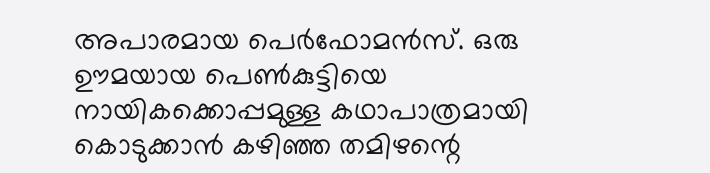അപാ‍രമായ പെര്‍ഫോമന്‍സ്. ഒരു ഊമയായ പെണ്‍കുട്ടിയെ നായികക്കൊപ്പമുള്ള കഥാപാത്രമായി കൊടുക്കാന്‍ കഴിഞ്ഞ തമിഴന്റെ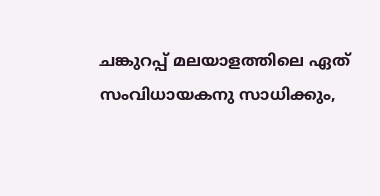ചങ്കുറപ്പ് മലയാളത്തിലെ ഏത് സംവിധായകനു സാധിക്കും,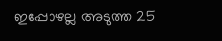ഇപ്പോഴല്ല അടുത്ത 25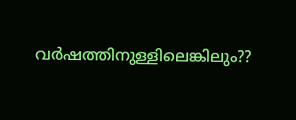വര്‍ഷത്തിനുള്ളിലെങ്കിലും??